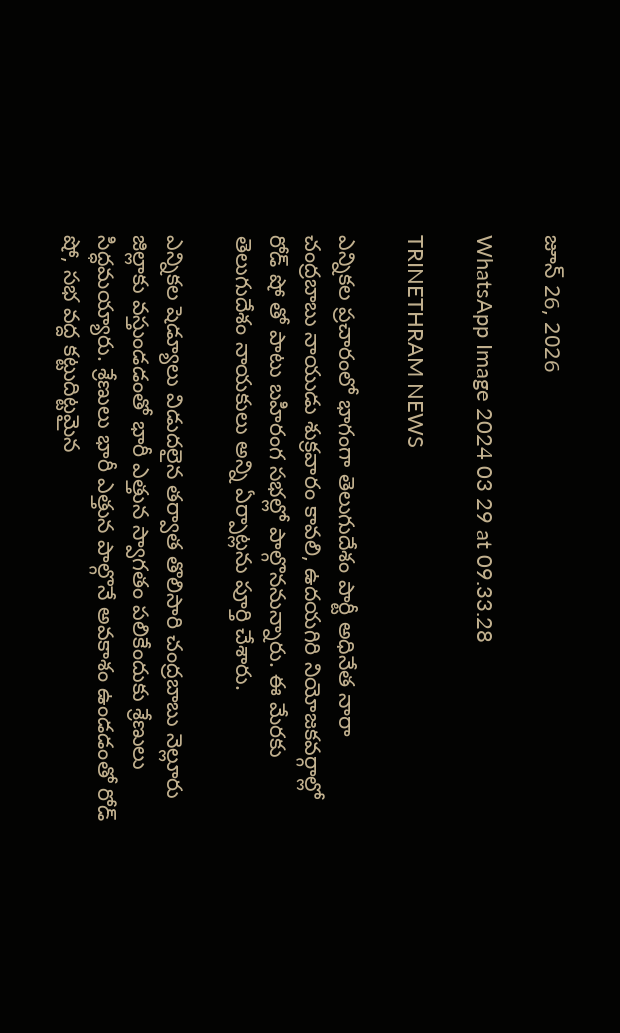జూన్ 26, 2026

WhatsApp Image 2024 03 29 at 09.33.28

TRINETHRAM NEWS

ఎన్నికల ప్రచారంలో భాగంగా తెలుగుదేశం పార్టీ అధినేత నారా చంద్రబాబు నాయుడు శుక్రవారం కావలి, ఉదయగిరి నియోజకవర్గాల్లో రోడ్ షో తో పాటు బహిరంగ సభల్లో పాల్గొననున్నారు. ఈ మేరకు తెలుగుదేశం నాయకులు అన్ని ఏర్పాట్లను పూర్తి చేశారు.

ఎన్నికల షెడ్యూలు విడుదలైన తర్వాత తొలిసారి చంద్రబాబు నెల్లూరు జిల్లాకు వస్తుండడంతో భారీ ఎత్తున స్వాగతం పలికేందుకు శ్రేణులు సిద్ధమయ్యారు. శ్రేణులు భారీ ఎత్తున పాల్గొనే అవకాశం ఉండడంతో రోడ్ షో, సభ వద్ద కట్టుదిట్టమైన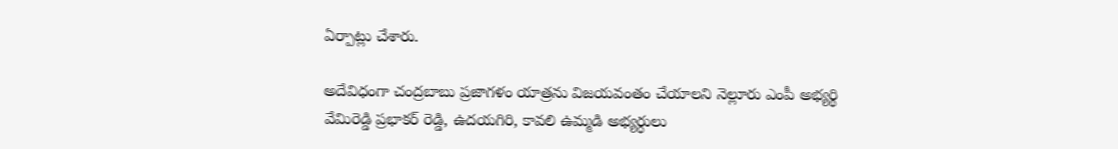ఏర్పాట్లు చేశారు.

అదేవిధంగా చంద్రబాబు ప్రజాగళం యాత్రను విజయవంతం చేయాలని నెల్లూరు ఎంపీ అభ్యర్థి వేమిరెడ్డి ప్రభాకర్ రెడ్డి, ఉదయగిరి, కావలి ఉమ్మడి అభ్యర్ధులు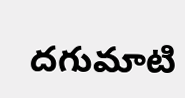దగుమాటి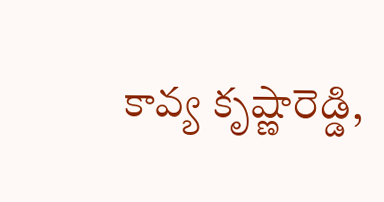కావ్య కృష్ణారెడ్డి,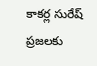కాకర్ల సురేష్ ప్రజలకు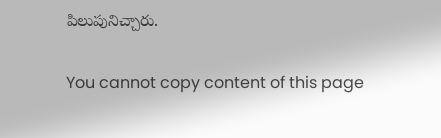పిలుపునిచ్చారు.

You cannot copy content of this page